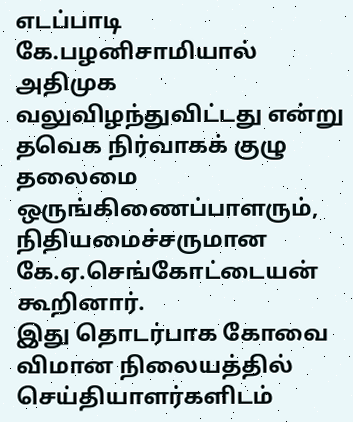எடப்பாடி கே.பழனிசாமியால் அதிமுக வலுவிழந்துவிட்டது என்று தவெக நிர்வாகக் குழு தலைமை ஒருங்கிணைப்பாளரும், நிதியமைச்சருமான கே.ஏ.செங்கோட்டையன் கூறினார்.
இது தொடர்பாக கோவை விமான நிலையத்தில் செய்தியாளர்களிடம்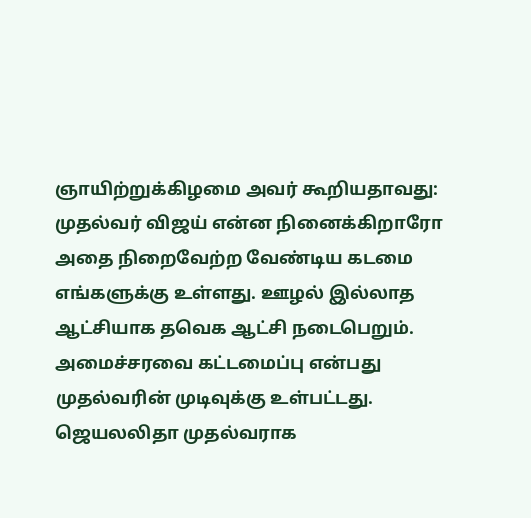ஞாயிற்றுக்கிழமை அவர் கூறியதாவது: முதல்வர் விஜய் என்ன நினைக்கிறாரோ அதை நிறைவேற்ற வேண்டிய கடமை எங்களுக்கு உள்ளது. ஊழல் இல்லாத ஆட்சியாக தவெக ஆட்சி நடைபெறும். அமைச்சரவை கட்டமைப்பு என்பது முதல்வரின் முடிவுக்கு உள்பட்டது. ஜெயலலிதா முதல்வராக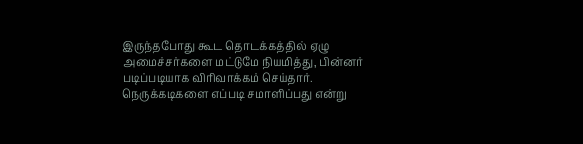இருந்தபோது கூட தொடக்கத்தில் ஏழு அமைச்சர்களை மட்டுமே நியமித்து, பின்னர் படிப்படியாக விரிவாக்கம் செய்தார்.
நெருக்கடிகளை எப்படி சமாளிப்பது என்று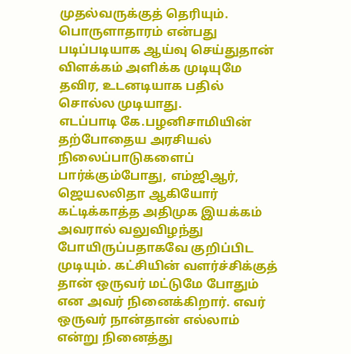முதல்வருக்குத் தெரியும். பொருளாதாரம் என்பது படிப்படியாக ஆய்வு செய்துதான் விளக்கம் அளிக்க முடியுமே தவிர, உடனடியாக பதில் சொல்ல முடியாது.
எடப்பாடி கே.பழனிசாமியின் தற்போதைய அரசியல் நிலைப்பாடுகளைப் பார்க்கும்போது, எம்ஜிஆர், ஜெயலலிதா ஆகியோர் கட்டிக்காத்த அதிமுக இயக்கம் அவரால் வலுவிழந்து போயிருப்பதாகவே குறிப்பிட முடியும். கட்சியின் வளர்ச்சிக்குத் தான் ஒருவர் மட்டுமே போதும் என அவர் நினைக்கிறார். எவர் ஒருவர் நான்தான் எல்லாம் என்று நினைத்து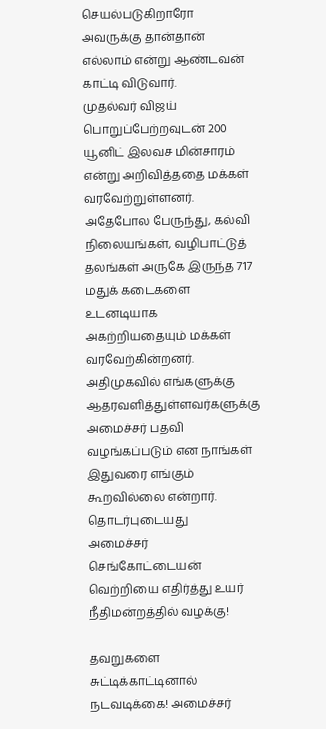செயல்படுகிறாரோ அவருக்கு தான்தான் எல்லாம் என்று ஆண்டவன் காட்டி விடுவார்.
முதல்வர் விஜய் பொறுப்பேற்றவுடன் 200 யூனிட் இலவச மின்சாரம் என்று அறிவித்ததை மக்கள் வரவேற்றுள்ளனர். அதேபோல பேருந்து, கல்வி நிலையங்கள், வழிபாட்டுத் தலங்கள் அருகே இருந்த 717 மதுக் கடைகளை உடனடியாக அகற்றியதையும் மக்கள் வரவேற்கின்றனர்.
அதிமுகவில் எங்களுக்கு ஆதரவளித்துள்ளவர்களுக்கு அமைச்சர் பதவி வழங்கப்படும் என நாங்கள் இதுவரை எங்கும் கூறவில்லை என்றார்.
தொடர்புடையது
அமைச்சர் செங்கோட்டையன் வெற்றியை எதிர்த்து உயர் நீதிமன்றத்தில் வழக்கு!

தவறுகளை சுட்டிக்காட்டினால் நடவடிக்கை! அமைச்சர்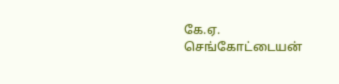கே.ஏ. செங்கோட்டையன்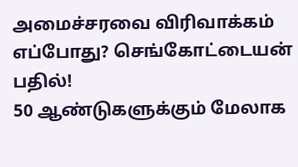அமைச்சரவை விரிவாக்கம் எப்போது? செங்கோட்டையன் பதில்!
50 ஆண்டுகளுக்கும் மேலாக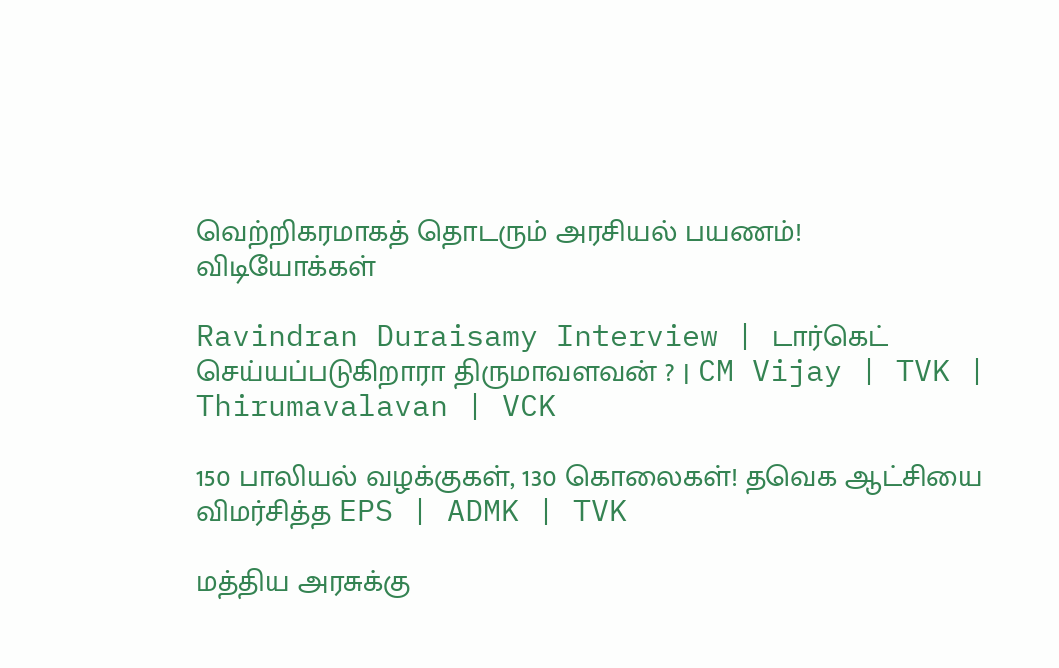வெற்றிகரமாகத் தொடரும் அரசியல் பயணம்!
விடியோக்கள்

Ravindran Duraisamy Interview | டார்கெட் செய்யப்படுகிறாரா திருமாவளவன் ? | CM Vijay | TVK | Thirumavalavan | VCK

150 பாலியல் வழக்குகள், 130 கொலைகள்! தவெக ஆட்சியை விமர்சித்த EPS | ADMK | TVK

மத்திய அரசுக்கு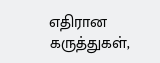எதிரான கருத்துகள்,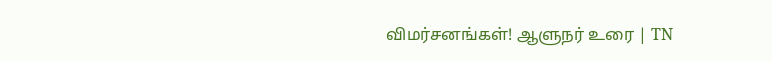விமர்சனங்கள்! ஆளுநர் உரை | TN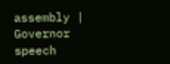assembly | Governor speech